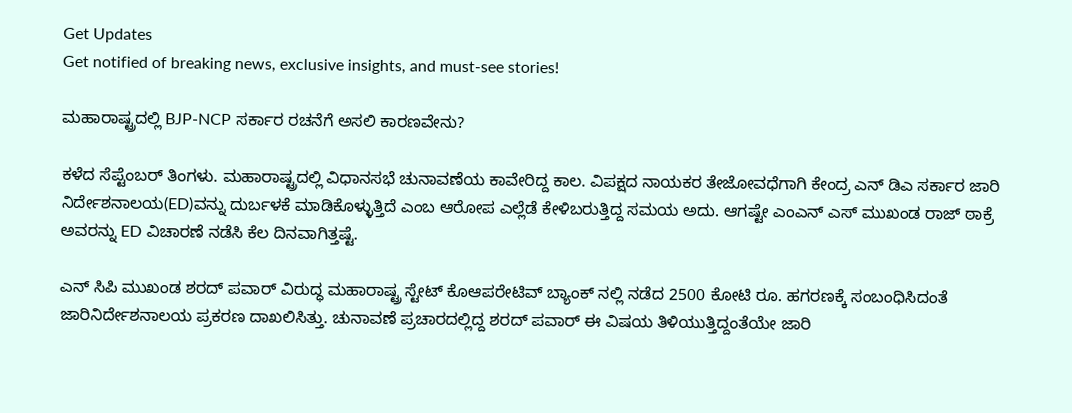Get Updates
Get notified of breaking news, exclusive insights, and must-see stories!

ಮಹಾರಾಷ್ಟ್ರದಲ್ಲಿ BJP-NCP ಸರ್ಕಾರ ರಚನೆಗೆ ಅಸಲಿ ಕಾರಣವೇನು?

ಕಳೆದ ಸೆಪ್ಟೆಂಬರ್ ತಿಂಗಳು. ಮಹಾರಾಷ್ಟ್ರದಲ್ಲಿ ವಿಧಾನಸಭೆ ಚುನಾವಣೆಯ ಕಾವೇರಿದ್ದ ಕಾಲ. ವಿಪಕ್ಷದ ನಾಯಕರ ತೇಜೋವಧೆಗಾಗಿ ಕೇಂದ್ರ ಎನ್ ಡಿಎ ಸರ್ಕಾರ ಜಾರಿ ನಿರ್ದೇಶನಾಲಯ(ED)ವನ್ನು ದುರ್ಬಳಕೆ ಮಾಡಿಕೊಳ್ಳುತ್ತಿದೆ ಎಂಬ ಆರೋಪ ಎಲ್ಲೆಡೆ ಕೇಳಿಬರುತ್ತಿದ್ದ ಸಮಯ ಅದು. ಆಗಷ್ಟೇ ಎಂಎನ್ ಎಸ್ ಮುಖಂಡ ರಾಜ್ ಠಾಕ್ರೆ ಅವರನ್ನು ED ವಿಚಾರಣೆ ನಡೆಸಿ ಕೆಲ ದಿನವಾಗಿತ್ತಷ್ಟೆ.

ಎನ್ ಸಿಪಿ ಮುಖಂಡ ಶರದ್ ಪವಾರ್ ವಿರುದ್ಧ ಮಹಾರಾಷ್ಟ್ರ ಸ್ಟೇಟ್ ಕೊಆಪರೇಟಿವ್ ಬ್ಯಾಂಕ್ ನಲ್ಲಿ ನಡೆದ 2500 ಕೋಟಿ ರೂ. ಹಗರಣಕ್ಕೆ ಸಂಬಂಧಿಸಿದಂತೆ ಜಾರಿನಿರ್ದೇಶನಾಲಯ ಪ್ರಕರಣ ದಾಖಲಿಸಿತ್ತು. ಚುನಾವಣೆ ಪ್ರಚಾರದಲ್ಲಿದ್ದ ಶರದ್ ಪವಾರ್ ಈ ವಿಷಯ ತಿಳಿಯುತ್ತಿದ್ದಂತೆಯೇ ಜಾರಿ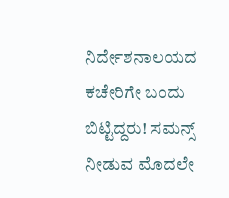ನಿರ್ದೇಶನಾಲಯದ ಕಚೇರಿಗೇ ಬಂದು ಬಿಟ್ಟಿದ್ದರು! ಸಮನ್ಸ್ ನೀಡುವ ಮೊದಲೇ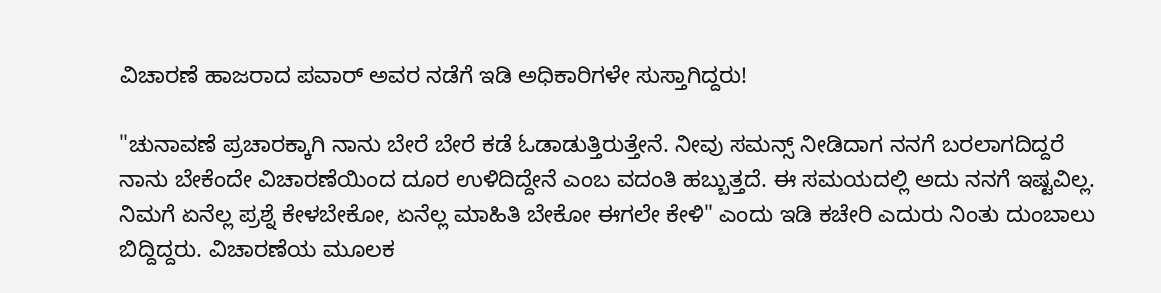ವಿಚಾರಣೆ ಹಾಜರಾದ ಪವಾರ್ ಅವರ ನಡೆಗೆ ಇಡಿ ಅಧಿಕಾರಿಗಳೇ ಸುಸ್ತಾಗಿದ್ದರು!

"ಚುನಾವಣೆ ಪ್ರಚಾರಕ್ಕಾಗಿ ನಾನು ಬೇರೆ ಬೇರೆ ಕಡೆ ಓಡಾಡುತ್ತಿರುತ್ತೇನೆ. ನೀವು ಸಮನ್ಸ್ ನೀಡಿದಾಗ ನನಗೆ ಬರಲಾಗದಿದ್ದರೆ ನಾನು ಬೇಕೆಂದೇ ವಿಚಾರಣೆಯಿಂದ ದೂರ ಉಳಿದಿದ್ದೇನೆ ಎಂಬ ವದಂತಿ ಹಬ್ಬುತ್ತದೆ. ಈ ಸಮಯದಲ್ಲಿ ಅದು ನನಗೆ ಇಷ್ಟವಿಲ್ಲ. ನಿಮಗೆ ಏನೆಲ್ಲ ಪ್ರಶ್ನೆ ಕೇಳಬೇಕೋ, ಏನೆಲ್ಲ ಮಾಹಿತಿ ಬೇಕೋ ಈಗಲೇ ಕೇಳಿ" ಎಂದು ಇಡಿ ಕಚೇರಿ ಎದುರು ನಿಂತು ದುಂಬಾಲು ಬಿದ್ದಿದ್ದರು. ವಿಚಾರಣೆಯ ಮೂಲಕ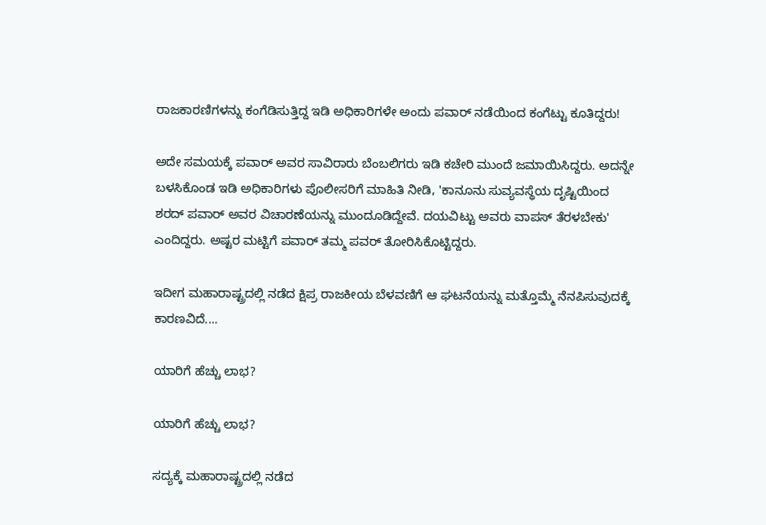ರಾಜಕಾರಣಿಗಳನ್ನು ಕಂಗೆಡಿಸುತ್ತಿದ್ದ ಇಡಿ ಅಧಿಕಾರಿಗಳೇ ಅಂದು ಪವಾರ್ ನಡೆಯಿಂದ ಕಂಗೆಟ್ಟು ಕೂತಿದ್ದರು!

ಅದೇ ಸಮಯಕ್ಕೆ ಪವಾರ್ ಅವರ ಸಾವಿರಾರು ಬೆಂಬಲಿಗರು ಇಡಿ ಕಚೇರಿ ಮುಂದೆ ಜಮಾಯಿಸಿದ್ದರು. ಅದನ್ನೇ ಬಳಸಿಕೊಂಡ ಇಡಿ ಅಧಿಕಾರಿಗಳು ಪೊಲೀಸರಿಗೆ ಮಾಹಿತಿ ನೀಡಿ, 'ಕಾನೂನು ಸುವ್ಯವಸ್ಥೆಯ ದೃಷ್ಟಿಯಿಂದ ಶರದ್ ಪವಾರ್ ಅವರ ವಿಚಾರಣೆಯನ್ನು ಮುಂದೂಡಿದ್ದೇವೆ. ದಯವಿಟ್ಟು ಅವರು ವಾಪಸ್ ತೆರಳಬೇಕು' ಎಂದಿದ್ದರು. ಅಷ್ಟರ ಮಟ್ಟಿಗೆ ಪವಾರ್ ತಮ್ಮ ಪವರ್ ತೋರಿಸಿಕೊಟ್ಟಿದ್ದರು.

ಇದೀಗ ಮಹಾರಾಷ್ಟ್ರದಲ್ಲಿ ನಡೆದ ಕ್ಷಿಪ್ರ ರಾಜಕೀಯ ಬೆಳವಣಿಗೆ ಆ ಘಟನೆಯನ್ನು ಮತ್ತೊಮ್ಮೆ ನೆನಪಿಸುವುದಕ್ಕೆ ಕಾರಣವಿದೆ....

ಯಾರಿಗೆ ಹೆಚ್ಚು ಲಾಭ?

ಯಾರಿಗೆ ಹೆಚ್ಚು ಲಾಭ?

ಸದ್ಯಕ್ಕೆ ಮಹಾರಾಷ್ಟ್ರದಲ್ಲಿ ನಡೆದ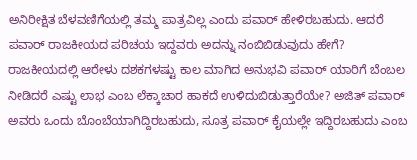ಅನಿರೀಕ್ಷಿತ ಬೆಳವಣಿಗೆಯಲ್ಲಿ ತಮ್ಮ ಪಾತ್ರವಿಲ್ಲ ಎಂದು ಪವಾರ್ ಹೇಳಿರಬಹುದು. ಆದರೆ ಪವಾರ್ ರಾಜಕೀಯದ ಪರಿಚಯ ಇದ್ದವರು ಅದನ್ನು ನಂಬಿಬಿಡುವುದು ಹೇಗೆ? ರಾಜಕೀಯದಲ್ಲಿ ಆರೇಳು ದಶಕಗಳಷ್ಟು ಕಾಲ ಮಾಗಿದ ಅನುಭವಿ ಪವಾರ್ ಯಾರಿಗೆ ಬೆಂಬಲ ನೀಡಿದರೆ ಎಷ್ಟು ಲಾಭ ಎಂಬ ಲೆಕ್ಕಾಚಾರ ಹಾಕದೆ ಉಳಿದುಬಿಡುತ್ತಾರೆಯೇ? ಅಜಿತ್ ಪವಾರ್ ಅವರು ಒಂದು ಬೊಂಬೆಯಾಗಿದ್ದಿರಬಹುದು, ಸೂತ್ರ ಪವಾರ್ ಕೈಯಲ್ಲೇ ಇದ್ದಿರಬಹುದು ಎಂಬ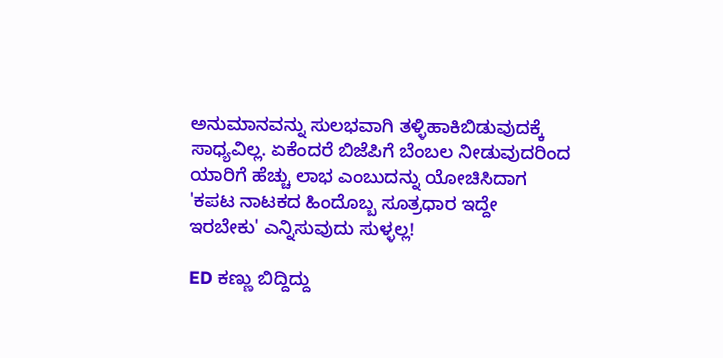ಅನುಮಾನವನ್ನು ಸುಲಭವಾಗಿ ತಳ್ಳಿಹಾಕಿಬಿಡುವುದಕ್ಕೆ ಸಾಧ್ಯವಿಲ್ಲ. ಏಕೆಂದರೆ ಬಿಜೆಪಿಗೆ ಬೆಂಬಲ ನೀಡುವುದರಿಂದ ಯಾರಿಗೆ ಹೆಚ್ಚು ಲಾಭ ಎಂಬುದನ್ನು ಯೋಚಿಸಿದಾಗ 'ಕಪಟ ನಾಟಕದ ಹಿಂದೊಬ್ಬ ಸೂತ್ರಧಾರ ಇದ್ದೇ ಇರಬೇಕು' ಎನ್ನಿಸುವುದು ಸುಳ್ಳಲ್ಲ!

ED ಕಣ್ಣು ಬಿದ್ದಿದ್ದು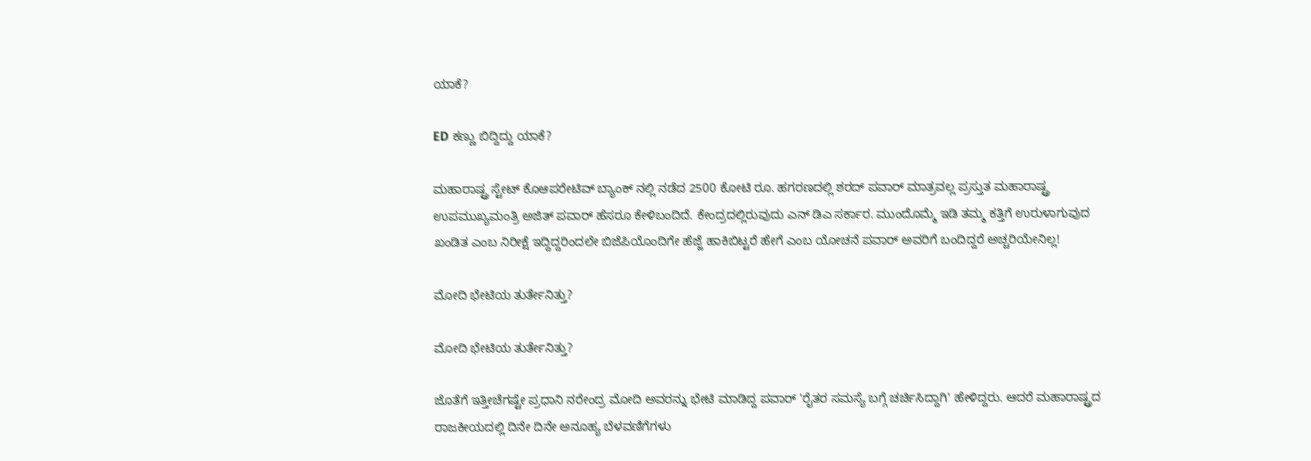ಯಾಕೆ?

ED ಕಣ್ಣು ಬಿದ್ದಿದ್ದು ಯಾಕೆ?

ಮಹಾರಾಷ್ಟ್ರ ಸ್ಟೇಟ್ ಕೊಆಪರೇಟಿವ್ ಬ್ಯಾಂಕ್ ನಲ್ಲಿ ನಡೆದ 2500 ಕೋಟಿ ರೂ. ಹಗರಣದಲ್ಲಿ ಶರದ್ ಪವಾರ್ ಮಾತ್ರವಲ್ಲ ಪ್ರಸ್ತುತ ಮಹಾರಾಷ್ಟ್ರ ಉಪಮುಖ್ಯಮಂತ್ರಿ ಅಜಿತ್ ಪವಾರ್ ಹೆಸರೂ ಕೇಳಿಬಂದಿದೆ. ಕೇಂದ್ರದಲ್ಲಿರುವುದು ಎನ್ ಡಿಎ ಸರ್ಕಾರ. ಮುಂದೊಮ್ಮೆ ಇಡಿ ತಮ್ಮ ಕತ್ತಿಗೆ ಉರುಳಾಗುವುದ ಖಂಡಿತ ಎಂಬ ನಿರೀಕ್ಷೆ ಇದ್ದಿದ್ದರಿಂದಲೇ ಬಿಜೆಪಿಯೊಂದಿಗೇ ಹೆಜ್ಜೆ ಹಾಕಿಬಿಟ್ಟರೆ ಹೇಗೆ ಎಂಬ ಯೋಚನೆ ಪವಾರ್ ಅವರಿಗೆ ಬಂದಿದ್ದರೆ ಅಚ್ಚರಿಯೇನಿಲ್ಲ!

ಮೋದಿ ಭೇಟಿಯ ತುರ್ತೇನಿತ್ತು?

ಮೋದಿ ಭೇಟಿಯ ತುರ್ತೇನಿತ್ತು?

ಜೊತೆಗೆ ಇತ್ತೀಚೆಗಷ್ಟೇ ಪ್ರಧಾನಿ ನರೇಂದ್ರ ಮೋದಿ ಅವರನ್ನು ಭೇಟಿ ಮಾಡಿದ್ದ ಪವಾರ್ 'ರೈತರ ಸಮಸ್ಯೆ ಬಗ್ಗೆ ಚರ್ಚಿಸಿದ್ದಾಗಿ' ಹೇಳಿದ್ದರು. ಆದರೆ ಮಹಾರಾಷ್ಟ್ರದ ರಾಜಕೀಯದಲ್ಲಿ ದಿನೇ ದಿನೇ ಅನೂಹ್ಯ ಬೆಳವಣಿಗೆಗಳು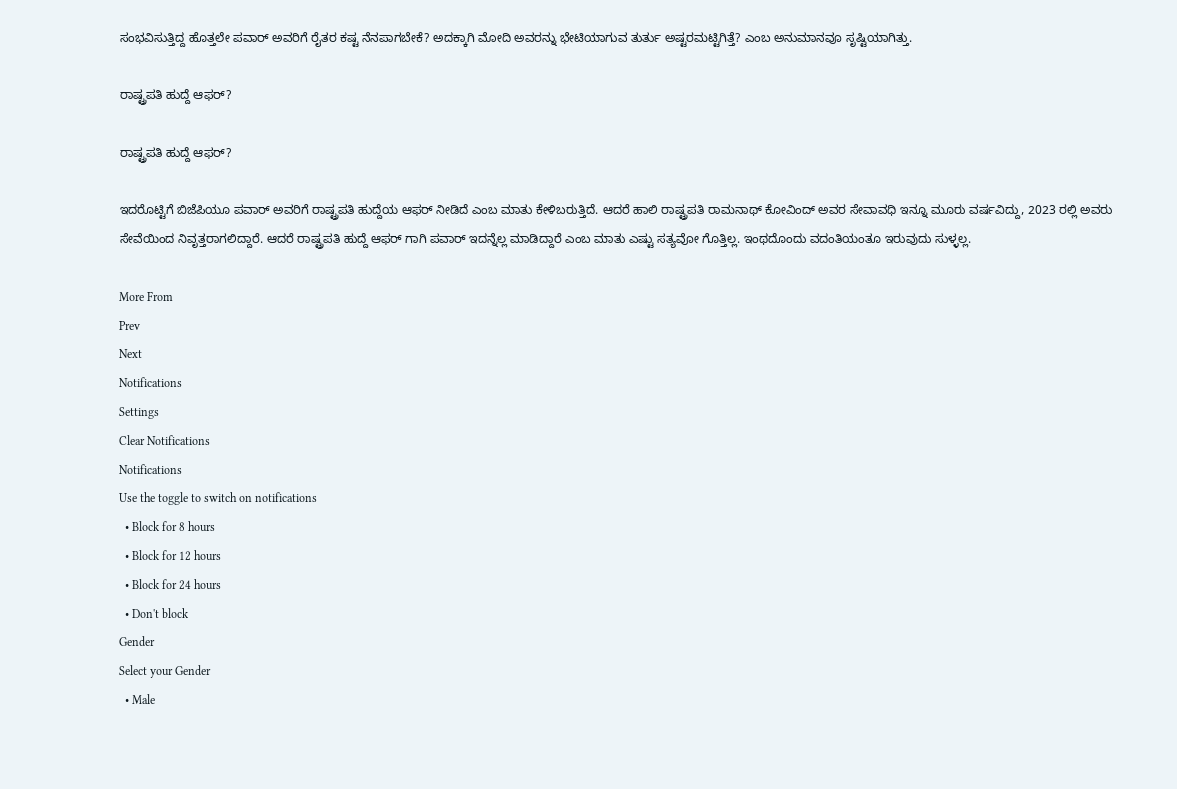ಸಂಭವಿಸುತ್ತಿದ್ದ ಹೊತ್ತಲೇ ಪವಾರ್ ಅವರಿಗೆ ರೈತರ ಕಷ್ಟ ನೆನಪಾಗಬೇಕೆ? ಅದಕ್ಕಾಗಿ ಮೋದಿ ಅವರನ್ನು ಭೇಟಿಯಾಗುವ ತುರ್ತು ಅಷ್ಟರಮಟ್ಟಿಗಿತ್ತೆ? ಎಂಬ ಅನುಮಾನವೂ ಸೃಷ್ಟಿಯಾಗಿತ್ತು.

ರಾಷ್ಟ್ರಪತಿ ಹುದ್ದೆ ಆಫರ್?

ರಾಷ್ಟ್ರಪತಿ ಹುದ್ದೆ ಆಫರ್?

ಇದರೊಟ್ಟಿಗೆ ಬಿಜೆಪಿಯೂ ಪವಾರ್ ಅವರಿಗೆ ರಾಷ್ಟ್ರಪತಿ ಹುದ್ದೆಯ ಆಫರ್ ನೀಡಿದೆ ಎಂಬ ಮಾತು ಕೇಳಿಬರುತ್ತಿದೆ. ಆದರೆ ಹಾಲಿ ರಾಷ್ಟ್ರಪತಿ ರಾಮನಾಥ್ ಕೋವಿಂದ್ ಅವರ ಸೇವಾವಧಿ ಇನ್ನೂ ಮೂರು ವರ್ಷವಿದ್ದು, 2023 ರಲ್ಲಿ ಅವರು ಸೇವೆಯಿಂದ ನಿವೃತ್ತರಾಗಲಿದ್ದಾರೆ. ಆದರೆ ರಾಷ್ಟ್ರಪತಿ ಹುದ್ದೆ ಆಫರ್ ಗಾಗಿ ಪವಾರ್ ಇದನ್ನೆಲ್ಲ ಮಾಡಿದ್ದಾರೆ ಎಂಬ ಮಾತು ಎಷ್ಟು ಸತ್ಯವೋ ಗೊತ್ತಿಲ್ಲ. ಇಂಥದೊಂದು ವದಂತಿಯಂತೂ ಇರುವುದು ಸುಳ್ಳಲ್ಲ.

More From
Prev
Next
Notifications
Settings
Clear Notifications
Notifications
Use the toggle to switch on notifications
  • Block for 8 hours
  • Block for 12 hours
  • Block for 24 hours
  • Don't block
Gender
Select your Gender
  • Male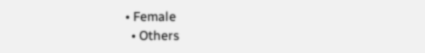• Female
  • Others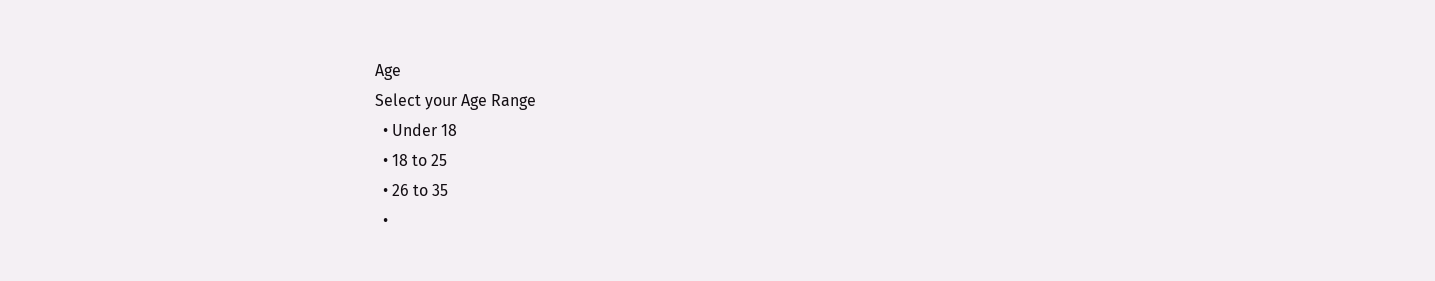Age
Select your Age Range
  • Under 18
  • 18 to 25
  • 26 to 35
  •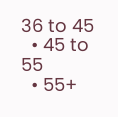36 to 45
  • 45 to 55
  • 55+